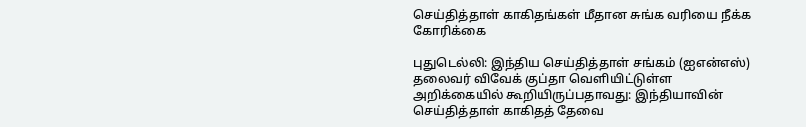செய்தித்தாள் காகிதங்கள் மீதான சுங்க வரியை நீக்க கோரிக்கை

புதுடெல்லி: இந்திய செய்தித்தாள் சங்கம் (ஐஎன்எஸ்) தலைவர் விவேக் குப்தா வெளியிட்டுள்ள அறிக்கையில் கூறியிருப்பதாவது: இந்தியாவின் செய்தித்தாள் காகிதத் தேவை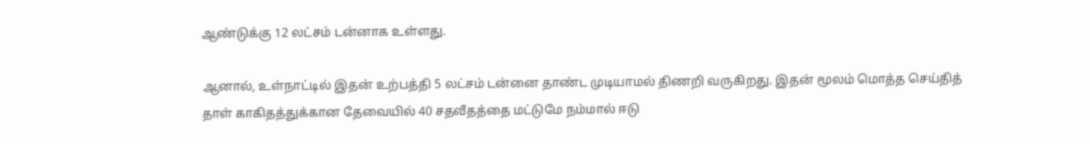ஆண்டுக்கு 12 லட்சம் டன்னாக உள்ளது.

ஆனால், உள்நாட்டில் இதன் உற்பத்தி 5 லட்சம் டன்னை தாண்ட முடியாமல் திணறி வருகிறது. இதன் மூலம் மொத்த செய்தித் தாள் காகிதத்துக்கான தேவையில் 40 சதவீதத்தை மட்டுமே நம்மால் ஈடு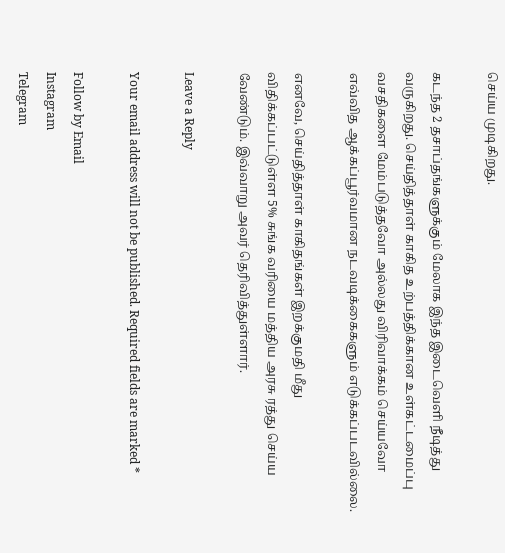செய்ய முடிகிறது.

கடந்த 2 தசாப்தங்களுக்கும் மேலாக இந்த இடைவெளி நீடித்து வருகிறது. செய்தித்தாள் காகித உற்பத்திக்கான உள்கட்டமைப்பு வசதிகளை மேம்படுத்தவோ அல்லது விரிவாக்கம் செய்யவோ எவ்வித ஆக்கப்பூர்வமான நடவடிக்கைகளும் எடுக்கப்படவில்லை.

எனவே, செய்தித்தாள் காகிதங்கள் இறக்குமதி மீது விதிக்கப்பட்டுள்ள 5% சுங்க வரியை மத்திய அரசு ரத்து செய்ய வேண்டும். இவ்வாறு அவர் தெரிவித்துள்ளார்.

Leave a Reply

Your email address will not be published. Required fields are marked *

Follow by Email
Instagram
Telegram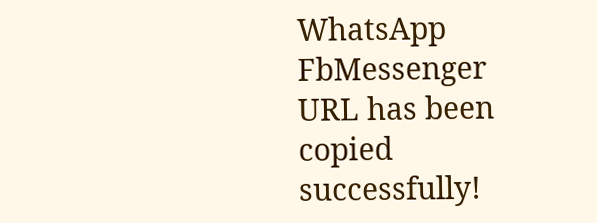WhatsApp
FbMessenger
URL has been copied successfully!